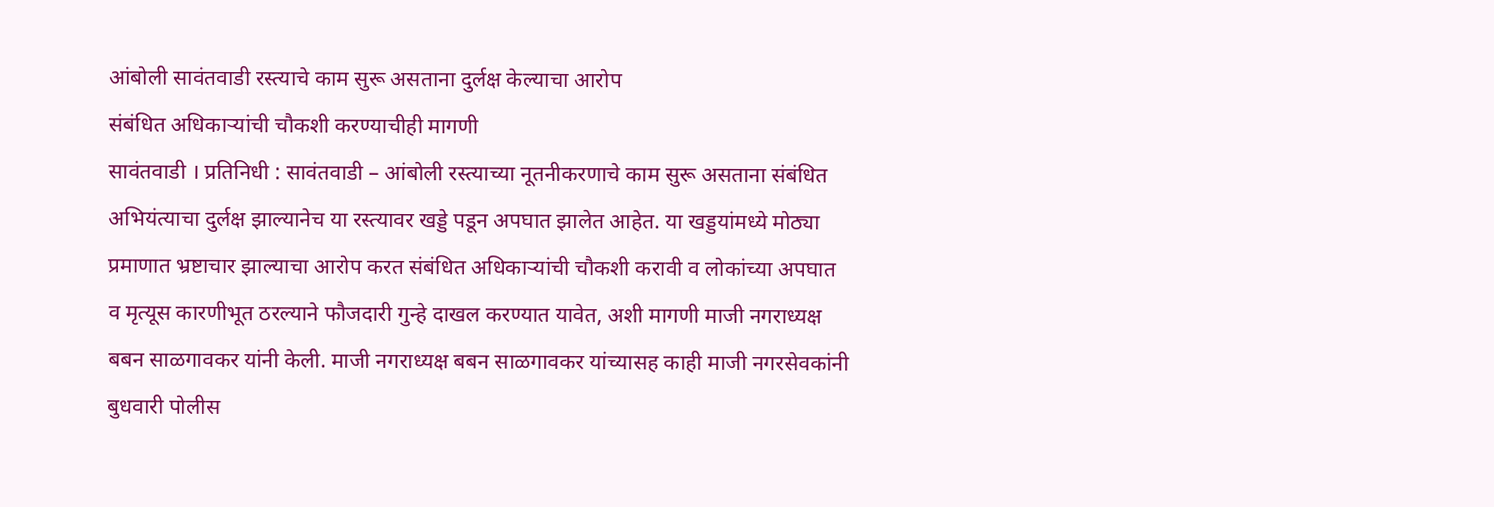आंबोली सावंतवाडी रस्त्याचे काम सुरू असताना दुर्लक्ष केल्याचा आरोप
संबंधित अधिकाऱ्यांची चौकशी करण्याचीही मागणी
सावंतवाडी । प्रतिनिधी : सावंतवाडी – आंबोली रस्त्याच्या नूतनीकरणाचे काम सुरू असताना संबंधित अभियंत्याचा दुर्लक्ष झाल्यानेच या रस्त्यावर खड्डे पडून अपघात झालेत आहेत. या खड्डयांमध्ये मोठ्या प्रमाणात भ्रष्टाचार झाल्याचा आरोप करत संबंधित अधिकाऱ्यांची चौकशी करावी व लोकांच्या अपघात व मृत्यूस कारणीभूत ठरल्याने फौजदारी गुन्हे दाखल करण्यात यावेत, अशी मागणी माजी नगराध्यक्ष बबन साळगावकर यांनी केली. माजी नगराध्यक्ष बबन साळगावकर यांच्यासह काही माजी नगरसेवकांनी बुधवारी पोलीस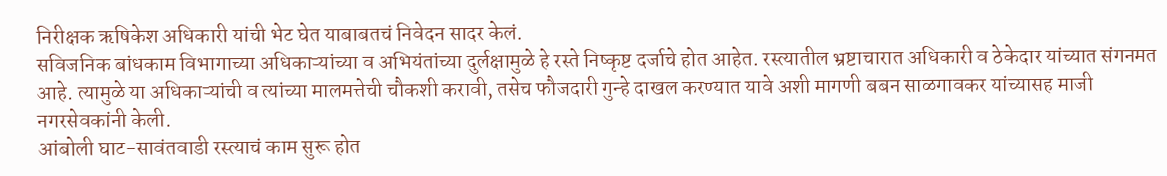निरीक्षक ऋषिकेश अधिकारी यांची भेट घेत याबाबतचं निवेदन सादर केलं.
सविजनिक बांधकाम विभागाच्या अधिकाऱ्यांच्या व अभियंतांच्या दुर्लक्षामुळे हे रस्ते निष्कृष्ट दर्जाचे होत आहेत. रस्त्यातील भ्रष्टाचारात अधिकारी व ठेकेदार यांच्यात संगनमत आहे. त्यामुळे या अधिकाऱ्यांची व त्यांच्या मालमत्तेची चौकशी करावी, तसेच फौजदारी गुन्हे दाखल करण्यात यावे अशी मागणी बबन साळगावकर यांच्यासह माजी नगरसेवकांनी केली.
आंबोली घाट-सावंतवाडी रस्त्याचं काम सुरू होत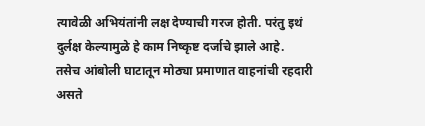त्यावेळी अभियंतांनी लक्ष देण्याची गरज होती. परंतु इथं दुर्लक्ष केल्यामुळे हे काम निष्कृष्ट दर्जाचे झाले आहे.
तसेच आंबोली घाटातून मोठ्या प्रमाणात वाहनांची रहदारी असते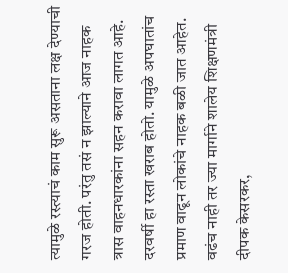त्यामुळे रस्त्याचं काम सुरू असताना लक्ष देण्याची गरज होती. परंतु तसं न झाल्याने आज नाहक त्रास वाहनधारकांना सहन करावा लागत आहे. दरवर्षी हा रस्ता खराब होतो. यामुळे अपघातांच प्रमाण वाढून लोकांचे नाहक बळी जात आहेत. वढंच नाही तर ज्या मार्गाने शालेय शिक्षणमंत्री दीपक केसरकर,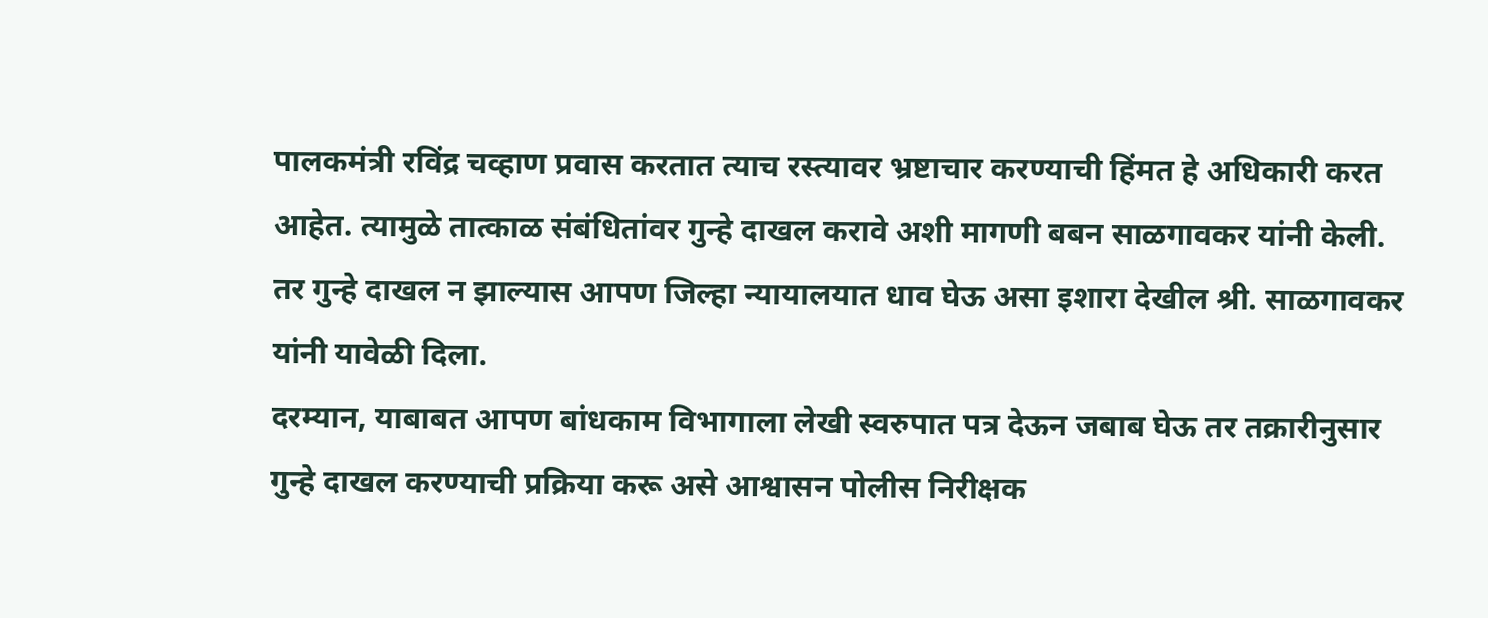पालकमंत्री रविंद्र चव्हाण प्रवास करतात त्याच रस्त्यावर भ्रष्टाचार करण्याची हिंमत हे अधिकारी करत आहेत. त्यामुळे तात्काळ संबंधितांवर गुन्हे दाखल करावे अशी मागणी बबन साळगावकर यांनी केली.
तर गुन्हे दाखल न झाल्यास आपण जिल्हा न्यायालयात धाव घेऊ असा इशारा देखील श्री. साळगावकर यांनी यावेळी दिला.
दरम्यान, याबाबत आपण बांधकाम विभागाला लेखी स्वरुपात पत्र देऊन जबाब घेऊ तर तक्रारीनुसार गुन्हे दाखल करण्याची प्रक्रिया करू असे आश्वासन पोलीस निरीक्षक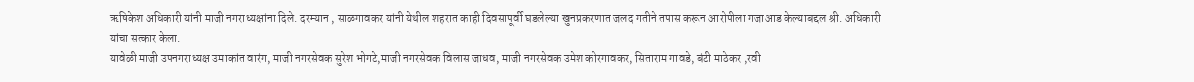ऋषिकेश अधिकारी यांनी माजी नगराध्यक्षांना दिले. दरम्यान , साळगावकर यांनी येथील शहरात काही दिवसापूर्वी घडलेल्या खुनप्रकरणात जलद गतीने तपास करून आरोपीला गजाआड केल्याबद्दल श्री. अधिकारी यांचा सत्कार केला.
यावेळी माजी उपनगराध्यक्ष उमाकांत वारंग, माजी नगरसेवक सुरेश भोगटे,माजी नगरसेवक विलास जाधव, माजी नगरसेवक उमेश कोरगावकर, सिताराम गावडे, बंटी माठेकर ,रवी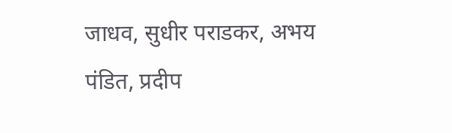जाधव, सुधीर पराडकर, अभय पंडित, प्रदीप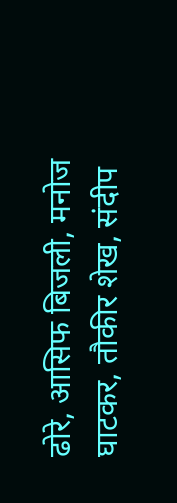ढोरे, आसिफ बिजली, मनोज घाटकर, तौकीर शेख, संदीप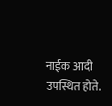नाईक आदी उपस्थित होते.